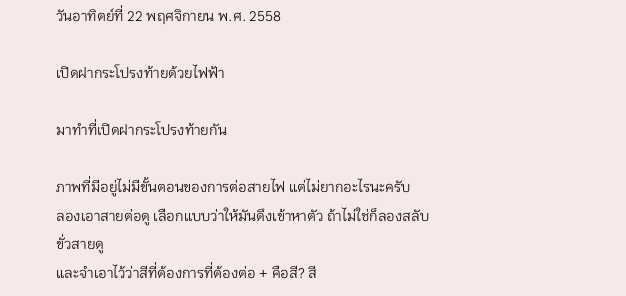วันอาทิตย์ที่ 22 พฤศจิกายน พ.ศ. 2558

เปิดฝากระโปรงท้ายด้วยไฟฟ้า

มาทำที่เปิดฝากระโปรงท้ายกัน

ภาพที่มีอยู่ไม่มีขั้นตอนของการต่อสายไฟ แต่ไม่ยากอะไรนะครับ
ลองเอาสายต่อดู เลือกแบบว่าให้มันดึงเข้าหาตัว ถ้าไม่ใช่ก็ลองสลับขั่วสายดู
และจำเอาไว้ว่าสีที่ต้องการที่ต้องต่อ + คือสี? สี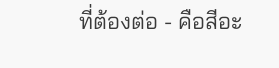ที่ต้องต่อ - คือสีอะ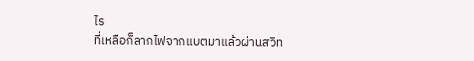ไร
ที่เหลือก็ลากไฟจากแบตมาแล้วผ่านสวิท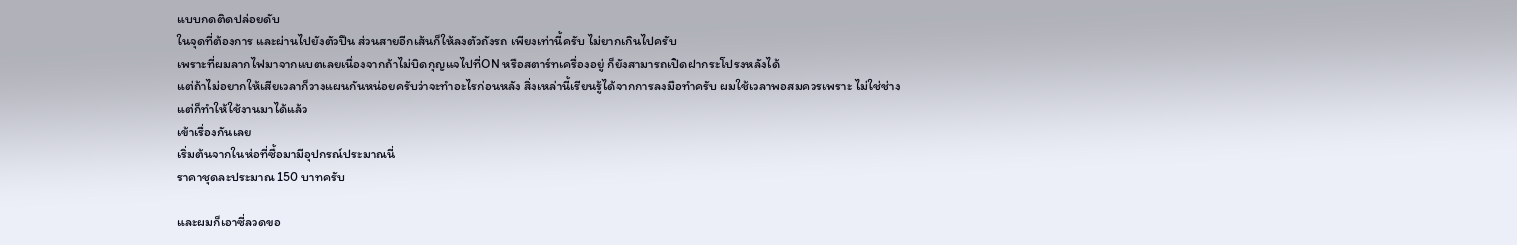แบบกดติดปล่อยดับ
ในจุดที่ต้องการ และผ่านไปยังตัวปืน ส่วนสายอีกเส้นก็ให้ลงตัวถังรถ เพียงเท่านี้ครับ ไม่ยากเกินไปครับ
เพราะที่ผมลากไฟมาจากแบตเลยเนื่องจากถ้าไม่บิดกุญแจไปที่ON หรือสตาร์ทเครื่องอยู่ ก็ยังสามารถเปิดฝากระโปรงหลังได้
แต่ถ้าไม่อยากให้เสียเวลาก็วางแผนกันหน่อยครับว่าจะทำอะไรก่อนหลัง สิ่งเหล่านี้เรียนรู้ได้จากการลงมือทำครับ ผมใช้เวลาพอสมควรเพราะ ไม่ใช่ช่าง แต่ก็ทำให้ใช้งานมาได้แล้ว
เข้าเรื่องกันเลย
เริ่มต้นจากในห่อที่ซื้อมามีอุปกรณ์ประมาณนี่
ราคาชุดละประมาณ 150 บาทครับ

และผมก็เอาซี่ลวดขอ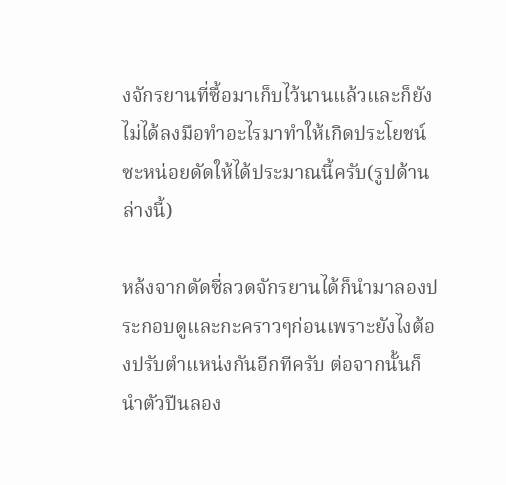งจักรยานที่ซื้อมาเก็บไว้นานแล้วและก็ยังไม่ได้ลงมือทำอะไรมาทำให้เกิดประโยชน์ซะหน่อยดัดให้ได้ประมาณนี้ครับ(รูปด้านล่างนี้)

หล้งจากดัดซี่ลวดจักรยานได้ก็นำมาลองประกอบดูและกะคราวๆก่อนเพราะยังไงต้องปรับตำแหน่งกันอีกทีครับ ต่อจากนั้นก็นำตัวปีนลอง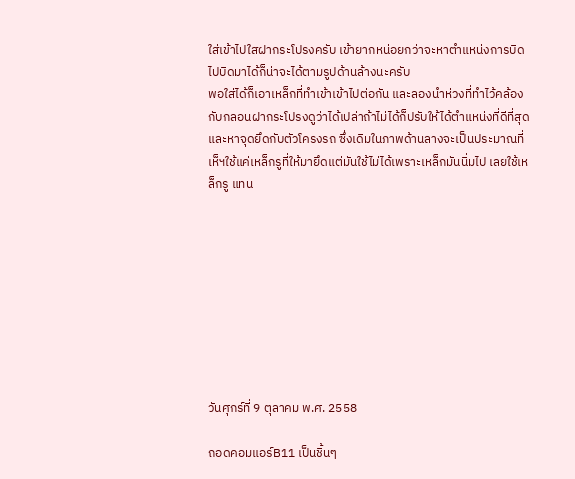ใส่เข้าไปใสฝากระโปรงครับ เข้ายากหน่อยกว่าจะหาตำแหน่งการบิดไปบิดมาได้ก็น่าจะได้ตามรูปด้านล้างนะครับ
พอใส่ได้ก็เอาเหล็กที่ทำเข้าเข้าไปต่อกัน และลองนำห่วงที่ทำไว้คล้องกับกลอนฝากระโปรงดูว่าได้เปล่าถ้าไม่ได้ก็ปรับให้ได้ตำแหน่งที่ดีที่สุด  และหาจุดยึดกับตัวโครงรถ ซึ่งเดิมในภาพด้านลางจะเป็นประมาณที่เห็ฯใช้แค่เหล็กรูที่ให้มายึดแต่มันใช้ไม่ได้เพราะเหล็กมันนิ่มไป เลยใช้เหล็กรู แทน









วันศุกร์ที่ 9 ตุลาคม พ.ศ. 2558

ถอดคอมแอร์B11 เป็นชิ้นๆ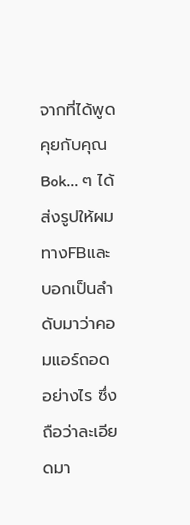จากที่ได้พูดคุยกับคุณ Bok... ๆ ได้ส่งรูปให้ผมทางFBและบอกเป็นลำดับมาว่าคอมแอร์ถอดอย่างไร ซึ่งถือว่าละเอียดมา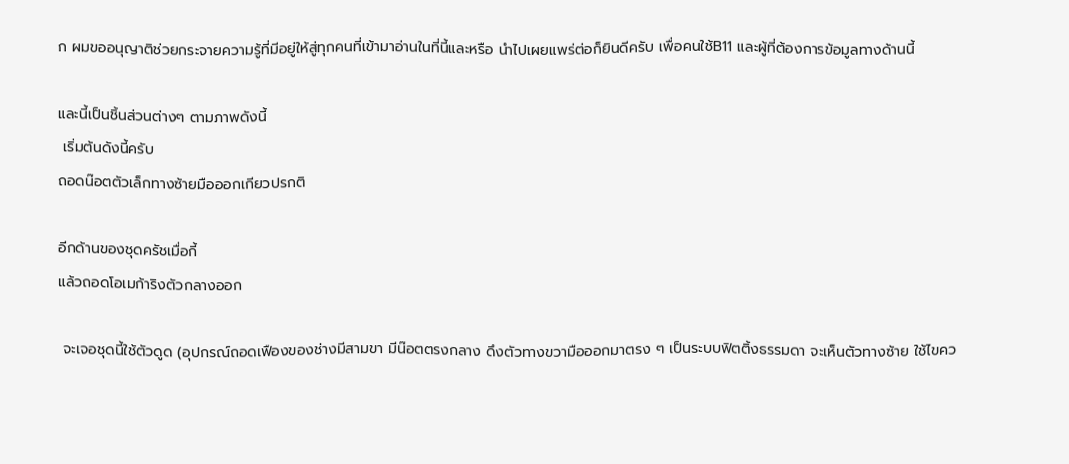ก ผมขออนุญาติช่วยกระจายความรู้ที่มีอยู่ให้สู่ทุกคนที่เข้ามาอ่านในที่นี้และหรือ นำไปเผยแพร่ต่อก็ยินดีครับ เพื่อคนใช้B11 และผู้ที่ต้องการข้อมูลทางด้านนี้

และนี้เป็นชิ้นส่วนต่างๆ ตามภาพดังนี้
 เริ่มต้นดังนี้ครับ
ถอดน๊อตตัวเล็กทางซ้ายมือออกเกียวปรกติ

อีกด้านของชุดครัชเมื่อกี้
แล้วถอดโอเมก้าริงตัวกลางออก

 จะเจอชุดนี้ใช้ตัวดูด (อุปกรณ์ถอดเฟืองของช่างมีสามขา มีน๊อตตรงกลาง ดึงตัวทางขวามือออกมาตรง ๆ เป็นระบบฟิตติ้งธรรมดา จะเห็นตัวทางซ้าย ใช้ไขคว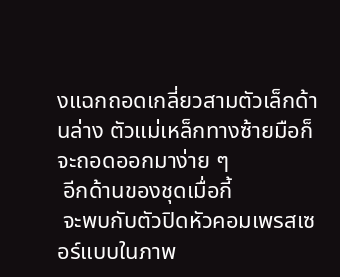งแฉกถอดเกลี่ยวสามตัวเล็กด้านล่าง ตัวแม่เหล็กทางซ้ายมือก็จะถอดออกมาง่าย ๆ
 อีกด้านของชุดเมื่อกี้
 จะพบกับตัวปิดหัวคอมเพรสเซอร์แบบในภาพ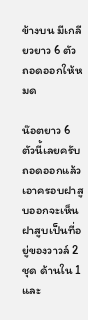ข้างบน มีเกลียวยาว 6 ตัว ถอดออกให้หมด

น๊อตยาว 6 ตัวนี้เลยครับ
ถอดออกแล้วเอาครอบฝาสูบออกจะเห็นฝาสูบเป็นที่อยู่ของวาวล์ 2 ชุด ด้านใน 1 และ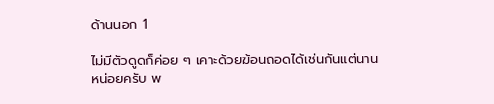ด้านนอก 1

ไม่มีตัวดูดก็ค่อย ๆ เคาะด้วยฆ้อนถอดได้เช่นกันแต่นานหน่อยครับ พ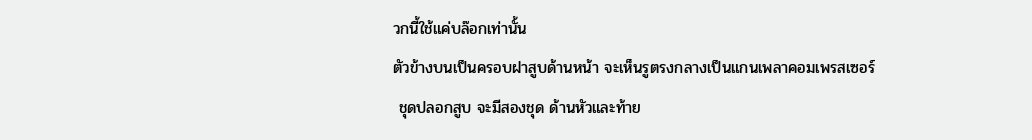วกนี้ใช้แค่บล๊อกเท่านั้น
ตัวข้างบนเป็นครอบฝาสูบด้านหน้า จะเห็นรูตรงกลางเป็นแกนเพลาคอมเพรสเซอร์
 ชุดปลอกสูบ จะมีสองชุด ด้านหัวและท้าย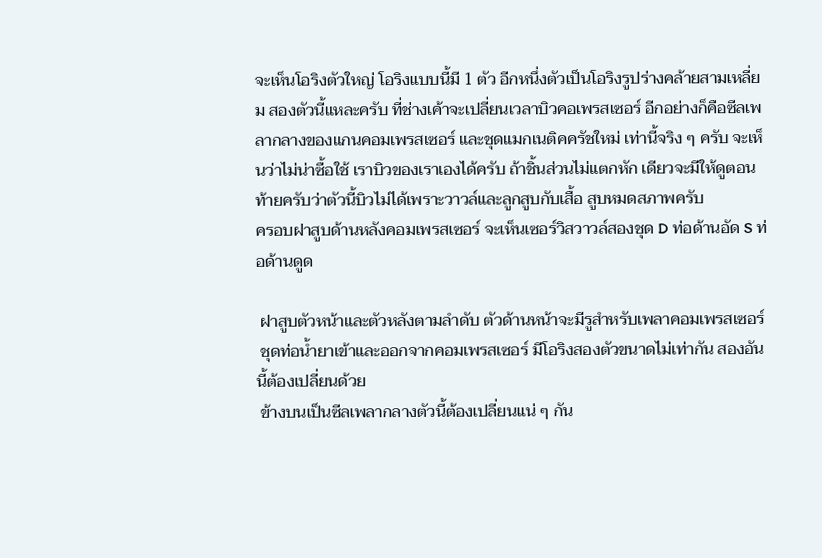จะเห็นโอริงตัวใหญ่ โอริงแบบนี้มี 1 ตัว อีกหนึ่งตัวเป็นโอริงรูปร่างคล้ายสามเหลี่ยม สองตัวนี้แหละครับ ที่ช่างเค้าจะเปลี่ยนเวลาบิวคอเพรสเซอร์ อีกอย่างก็คือซีลเพลากลางของแกนคอมเพรสเซอร์ และชุดแมกเนติคครัชใหม่ เท่านี้จริง ๆ ครับ จะเห็นว่าไม่น่าซื้อใช้ เราบิวของเราเองได้ครับ ถ้าชิ้นส่วนไม่แตกหัก เดียวจะมีให้ดูตอนท้ายครับว่าตัวนี้บิวไม่ได้เพราะวาวล์และลูกสูบกับเสื้อ สูบหมดสภาพครับ
ครอบฝาสูบด้านหลังคอมเพรสเซอร์ จะเห็นเซอร์วิสวาวล์สองชุด D ท่อด้านอัด S ท่อด้านดูด

 ฝาสูบตัวหน้าและตัวหลังตามลำดับ ตัวด้านหน้าจะมีรูสำหรับเพลาคอมเพรสเซอร์
 ชุดท่อน้ำยาเข้าและออกจากคอมเพรสเซอร์ มีโอริงสองตัวขนาดไม่เท่ากัน สองอันนี้ต้องเปลี่ยนด้วย
 ข้างบนเป็นซีลเพลากลางตัวนี้ต้องเปลี่ยนแน่ ๆ กัน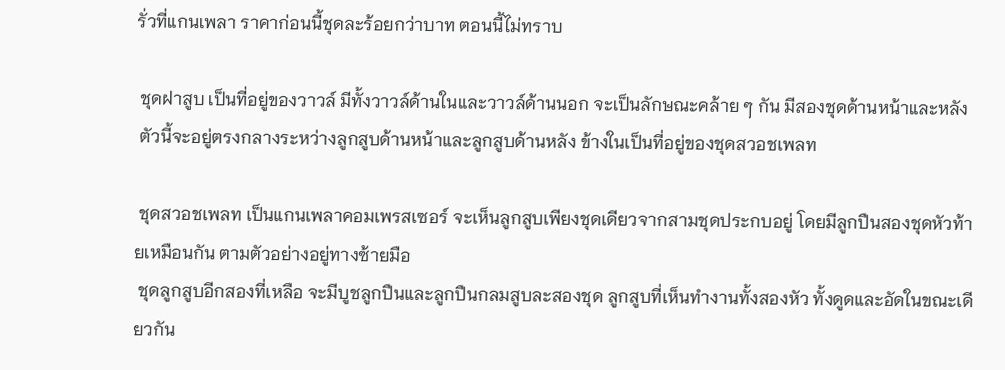รั่วที่แกนเพลา ราคาก่อนนี้ชุดละร้อยกว่าบาท ตอนนี้ไม่ทราบ

 ชุดฝาสูบ เป็นที่อยู่ของวาวล์ มีทั้งวาวล์ด้านในและวาวล์ด้านนอก จะเป็นลักษณะคล้าย ๆ กัน มีสองชุดด้านหน้าและหลัง
 ตัวนี้จะอยู่ตรงกลางระหว่างลูกสูบด้านหน้าและลูกสูบด้านหลัง ข้างในเป็นที่อยู่ของชุดสวอชเพลท

 ชุดสวอชเพลท เป็นแกนเพลาคอมเพรสเซอร์ จะเห็นลูกสูบเพียงชุดเดียวจากสามชุดประกบอยู่ โดยมีลูกปืนสองชุดหัวท้ายเหมือนกัน ตามตัวอย่างอยู่ทางซ้ายมือ
 ชุดลูกสูบอีกสองที่เหลือ จะมีบูชลูกปืนและลูกปืนกลมสูบละสองชุด ลูกสูบที่เห็นทำงานทั้งสองหัว ทั้งดูดและอัดในขณะเดียวกัน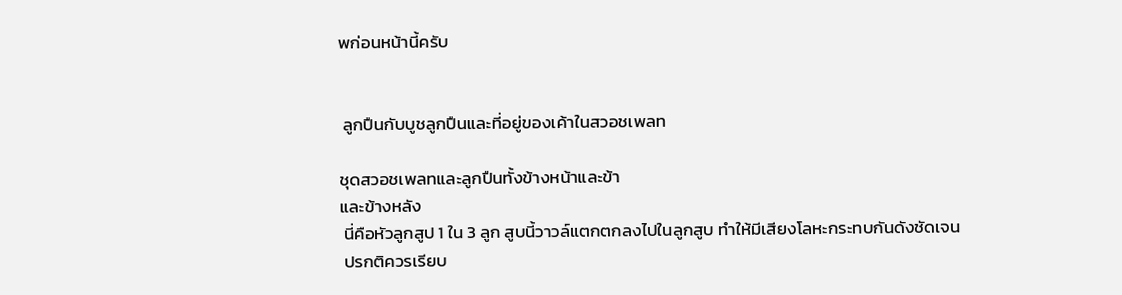พก่อนหน้านี้ครับ


 ลูกปืนกับบูชลูกปืนและที่อยู่ของเค้าในสวอชเพลท

ชุดสวอชเพลทและลูกปืนทั้งข้างหน้าและข้า
และข้างหลัง
 นี่คือหัวลูกสูป 1 ใน 3 ลูก สูบนี้วาวล์แตกตกลงไปในลูกสูบ ทำให้มีเสียงโลหะกระทบกันดังชัดเจน
 ปรกติควรเรียบ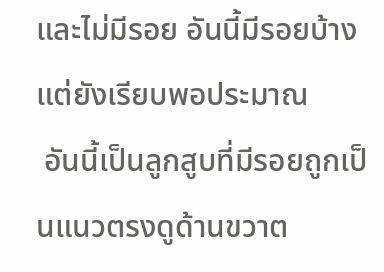และไม่มีรอย อันนี้มีรอยบ้าง แต่ยังเรียบพอประมาณ
 อันนี้เป็นลูกสูบที่มีรอยถูกเป็นแนวตรงดูด้านขวาต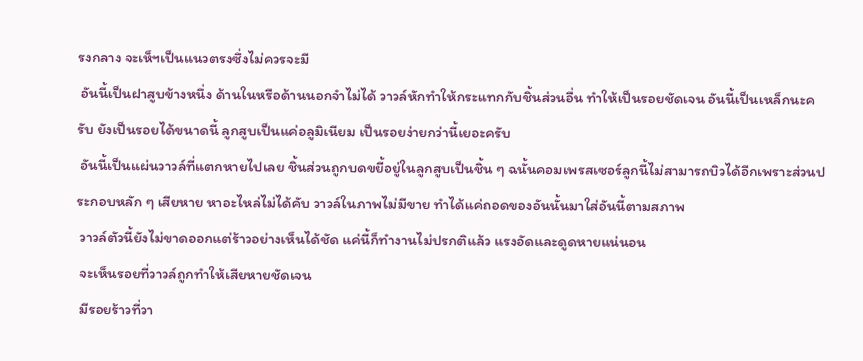รงกลาง จะเห็ฯเป็นแนวตรงซึ่งไม่ควรจะมี
 อันนี้เป็นฝาสูบข้างหนึ่ง ด้านในหรือด้านนอกจำไม่ได้ วาวล์หักทำให้กระแทกกับชิ้นส่วนอื่น ทำให้เป็นรอยชัดเจน อันนี้เป็นเหล็กนะครับ ยังเป็นรอยได้ขนาดนี้ ลูกสูบเป็นแค่อลูมิเนียม เป็นรอยง่ายกว่านี้เยอะครับ
 อันนี้เป็นแผ่นวาวล์ที่แตกหายไปเลย ชิ้นส่วนถูกบดขยี้อยู่ในลูกสูบเป็นชิ้น ๆ ฉนั้นคอมเพรสเซอร์ลูกนี้ไม่สามารถบิวได้อีกเพราะส่วนประกอบหลัก ๆ เสียหาย หาอะไหล่ไม่ได้คับ วาวล์ในภาพไม่มีขาย ทำได้แค่ถอดของอันนั้นมาใส่อันนี้ตามสภาพ
 วาวล์ตัวนี้ยังไม่ขาดออกแต่ร้าวอย่างเห็นได้ชัด แค่นี้ก็ทำงานไม่ปรกติแล้ว แรงอัดและดูดหายแน่นอน
 จะเห็นรอยที่วาวล์ถูกทำให้เสียหายชัดเจน
 มีรอยร้าวที่วา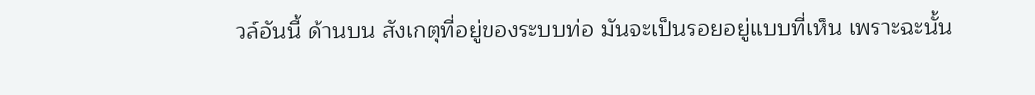วล์อันนี้ ด้านบน สังเกตุที่อยู่ของระบบท่อ มันจะเป็นรอยอยู่แบบที่เห็น เพราะฉะนั้น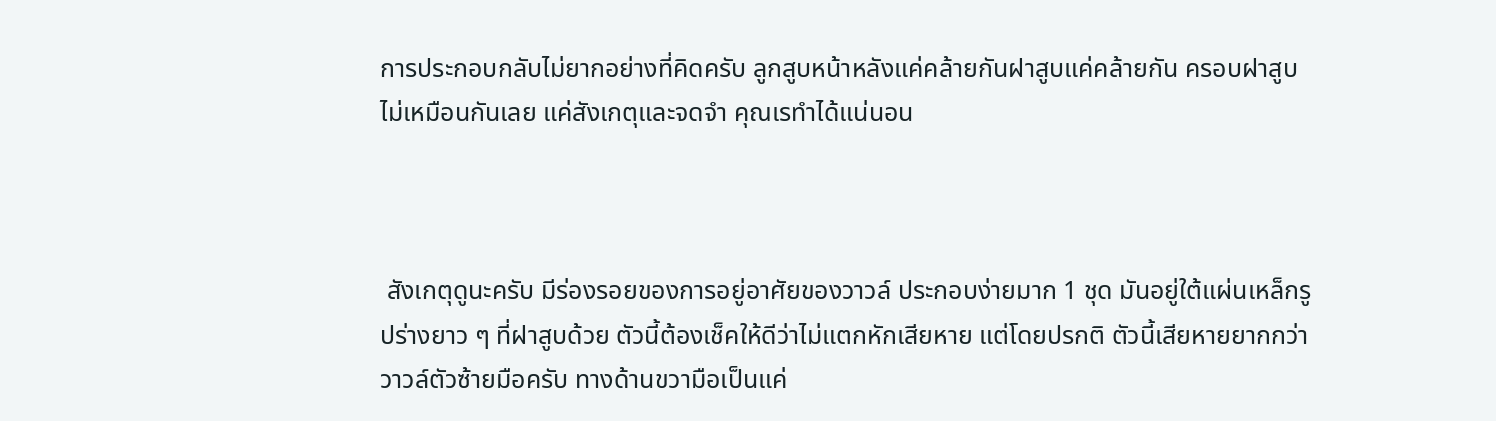การประกอบกลับไม่ยากอย่างที่คิดครับ ลูกสูบหน้าหลังแค่คล้ายกันฝาสูบแค่คล้ายกัน ครอบฝาสูบไม่เหมือนกันเลย แค่สังเกตุและจดจำ คุณเรทำได้แน่นอน



 สังเกตุดูนะครับ มีร่องรอยของการอยู่อาศัยของวาวล์ ประกอบง่ายมาก 1 ชุด มันอยู่ใต้แผ่นเหล็กรูปร่างยาว ๆ ที่ฝาสูบด้วย ตัวนี้ต้องเช็คให้ดีว่าไม่แตกหักเสียหาย แต่โดยปรกติ ตัวนี้เสียหายยากกว่าวาวล์ตัวซ้ายมือครับ ทางด้านขวามือเป็นแค่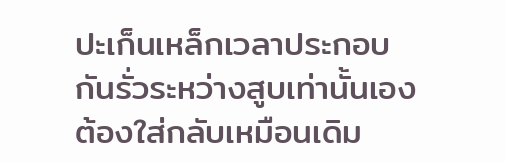ปะเก็นเหล็กเวลาประกอบกันรั่วระหว่างสูบเท่านั้นเอง ต้องใส่กลับเหมือนเดิม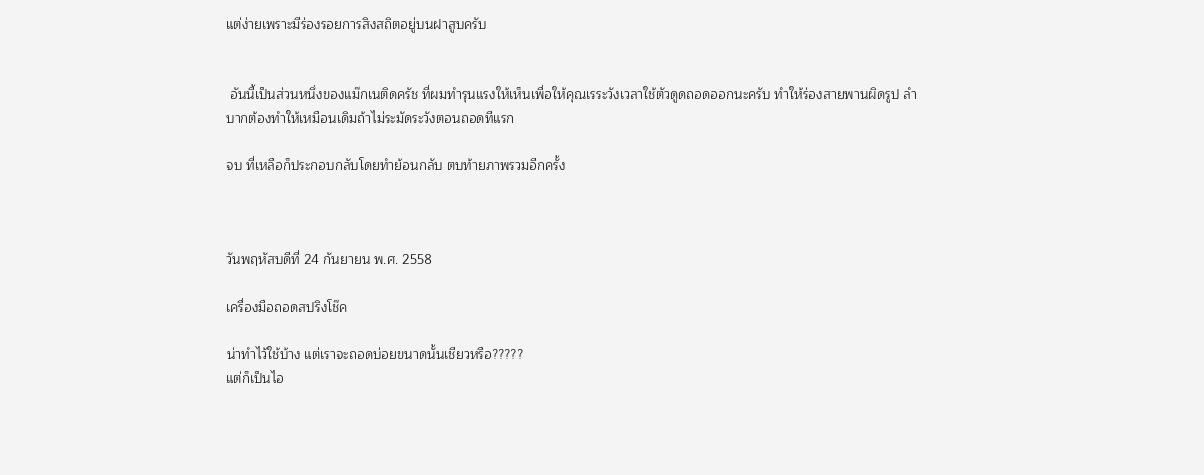แต่ง่ายเพราะมีร่องรอยการสิงสถิตอยู่บนฝาสูบครับ


 อันนี้เป็นส่วนหนึ่งของแม๊กเนติดครัช ที่ผมทำรุนแรงให้เห็นเพื่อให้คุณเรระวังเวลาใช้ตัวดูดถอดออกนะครับ ทำให้ร่องสายพานผิดรูป ลำบากต้องทำให้เหมือนเดิมถ้าไม่ระมัดระวังตอนถอดทีแรก

จบ ที่เหลือก็ประกอบกลับโดยทำย้อนกลับ ตบท้ายภาพรวมอีกครั้ง



วันพฤหัสบดีที่ 24 กันยายน พ.ศ. 2558

เครื่องมือถอดสปริงโช๊ค

น่าทำไว้ใช้บ้าง แต่เราจะถอดบ่อยขนาดนั้นเชียวหรือ?????
แต่ก็เป็นไอ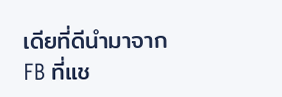เดียที่ดีนำมาจาก FB ที่แช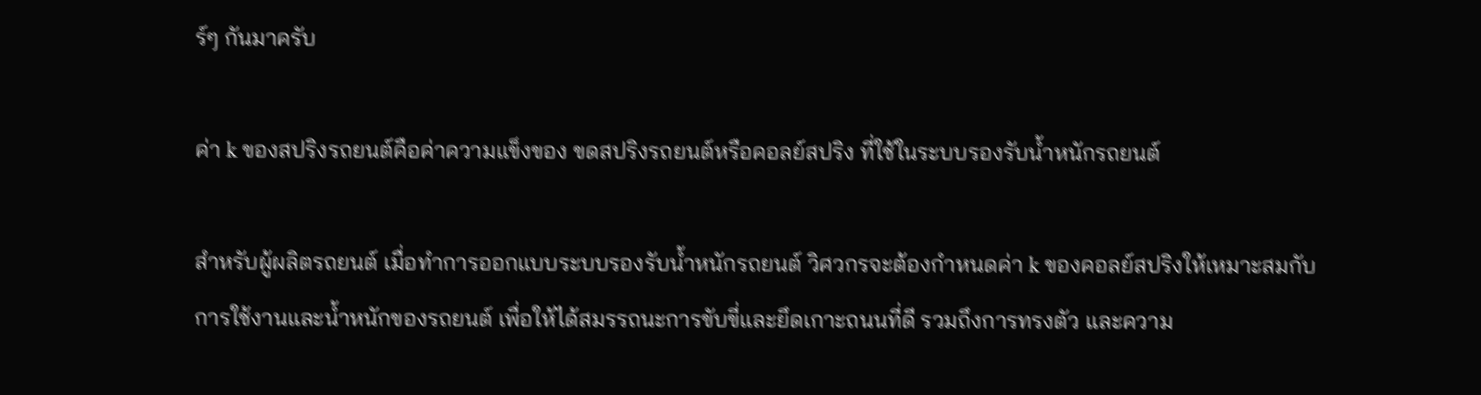ร์ๆ กันมาครับ

ค่า k ของสปริงรถยนต์คือค่าความแข็งของ ขดสปริงรถยนต์หรือคอลย์สปริง ที่ใช้ในระบบรองรับน้ำหนักรถยนต์

สำหรับผู้ผลิตรถยนต์ เมื่อทำการออกแบบระบบรองรับน้ำหนักรถยนต์ วิศวกรจะต้องกำหนดค่า k ของคอลย์สปริงให้เหมาะสมกับการใช้งานและน้ำหนักของรถยนต์ เพื่อให้ได้สมรรถนะการขับขี่และยึดเกาะถนนที่ดี รวมถึงการทรงตัว และความ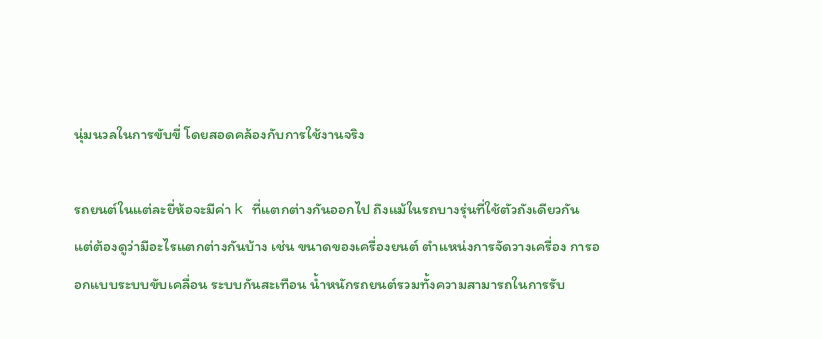นุ่มนวลในการขับขี่ โดยสอดคล้องกับการใช้งานจริง

รถยนต์ในแต่ละยี่ห้อจะมีค่า k ที่แตกต่างกันออกไป ถึงแม้ในรถบางรุ่นที่ใช้ตัวถังเดียวกัน แต่ต้องดูว่ามีอะไรแตกต่างกันบ้าง เช่น ขนาดของเครื่องยนต์ ตำแหน่งการจัดวางเครื่อง การออกแบบระบบขับเคลื่อน ระบบกันสะเทือน น้ำหนักรถยนต์รวมทั้งความสามารถในการรับ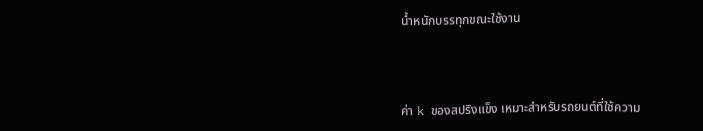น้ำหนักบรรทุกขณะใช้งาน



ค่า k ของสปริงแข็ง เหมาะสำหรับรถยนต์ที่ใช้ความ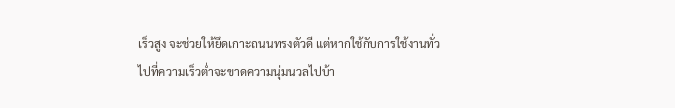เร็วสูง จะช่วยให้ยึดเกาะถนนทรงตัวดี แต่หากใช้กับการใช้งานทั่วไปที่ความเร็วต่ำจะขาดความนุ่มนวลไปบ้า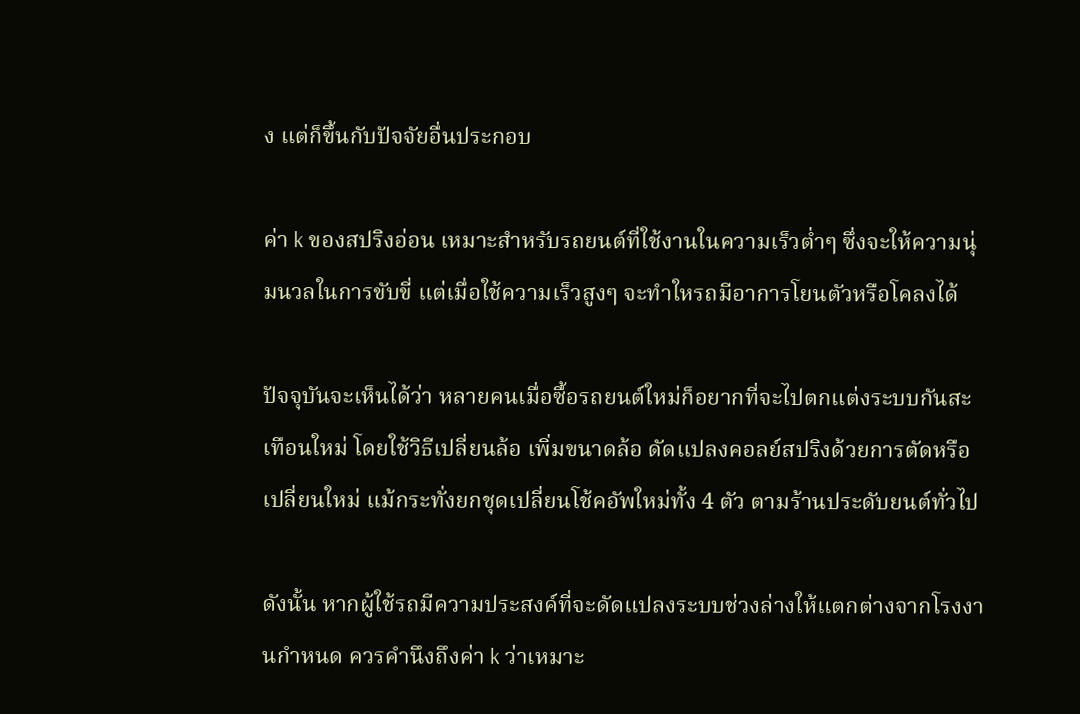ง แต่ก็ขึ้นกับปัจจัยอื่นประกอบ

ค่า k ของสปริงอ่อน เหมาะสำหรับรถยนต์ที่ใช้งานในความเร็วต่ำๆ ซึ่งจะให้ความนุ่มนวลในการขับขี่ แต่เมื่อใช้ความเร็วสูงๆ จะทำใหรถมีอาการโยนตัวหรือโคลงได้

ปัจจุบันจะเห็นได้ว่า หลายคนเมื่อซื้อรถยนต์ใหม่ก็อยากที่จะไปตกแต่งระบบกันสะเทือนใหม่ โดยใช้วิธีเปลี่ยนล้อ เพิ่มขนาดล้อ ดัดแปลงคอลย์สปริงด้วยการตัดหรือเปลี่ยนใหม่ แม้กระทั่งยกชุดเปลี่ยนโช้คอัพใหม่ทั้ง 4 ตัว ตามร้านประดับยนต์ทั่วไป

ดังนั้น หากผู้ใช้รถมีความประสงค์ที่จะดัดแปลงระบบช่วงล่างให้แตกต่างจากโรงงานกำหนด ควรคำนึงถึงค่า k ว่าเหมาะ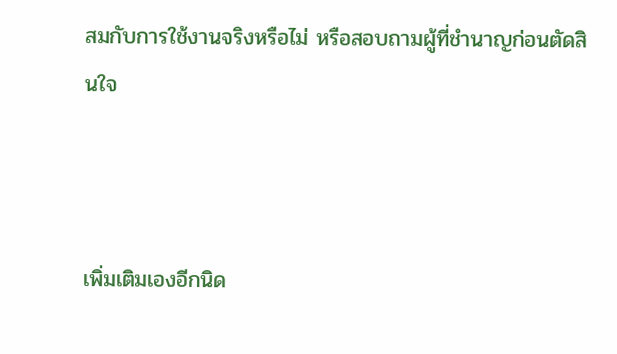สมกับการใช้งานจริงหรือไม่ หรือสอบถามผู้ที่ชำนาญก่อนตัดสินใจ



เพิ่มเติมเองอีกนิด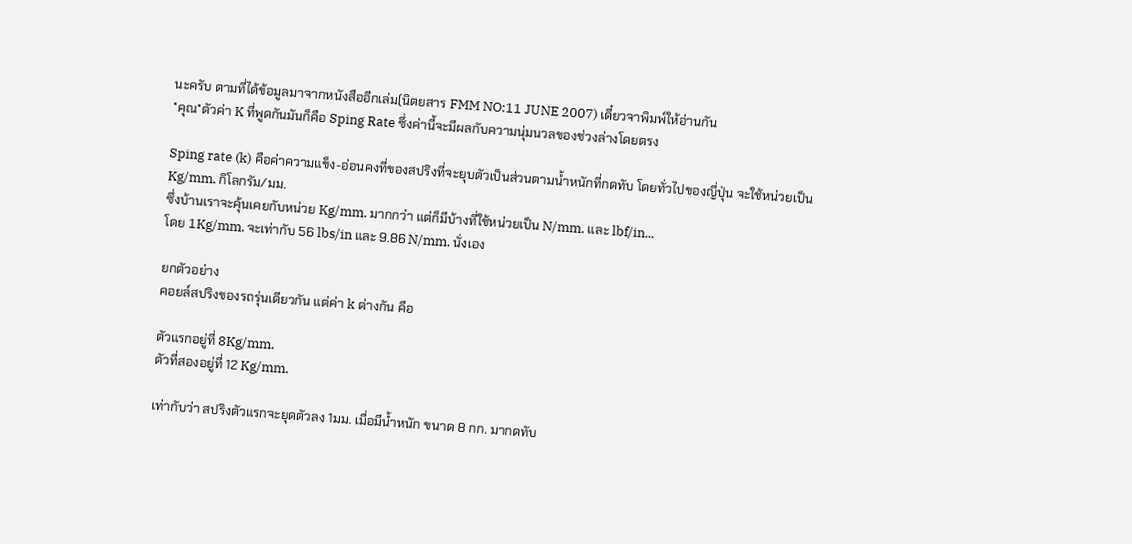นะครับ ตามที่ได้ข้อมูลมาจากหนังสืออีกเล่ม(นิตยสาร FMM NO:11 JUNE 2007) เดี๋ยวจาพิมพ์ให้อ่านกัน
*คุณ*ตัวค่า K ที่พูดกันมันก็คือ Sping Rate ซึ่งค่านี้จะมีผลกับความนุ่มนวลของช่วงล่างโดยตรง

Sping rate (k) คือค่าความแข็ง-อ่อนคงที่ของสปริงที่จะยุบตัวเป็นส่วนตามน้ำหนักที่กดทับ โดยทั่วไปของญี่ปุ่น จะใช้หน่วยเป็น Kg/mm. กิโลกรัม/มม.
ซึ่งบ้านเราจะคุ้นเคยกับหน่วย Kg/mm. มากกว่า แต่ก็มีบ้างที่ใช้หน่วยเป็น N/mm. และ lbf/in...
โดย 1Kg/mm. จะเท่ากับ 56 lbs/in และ 9.86 N/mm. นั่งเอง

ยกตัวอย่าง
คอยล์สปริงของรถรุ่นเดียวกัน แต่ค่า k ต่างกัน คือ

ตัวแรกอยู่ที่ 8Kg/mm.
ตัวที่สองอยู่ที่ 12 Kg/mm.

เท่ากับว่า สปริงตัวแรกจะยุดตัวลง 1มม. เมื่อมีน้ำหนัก ขนาด 8 กก. มากดทับ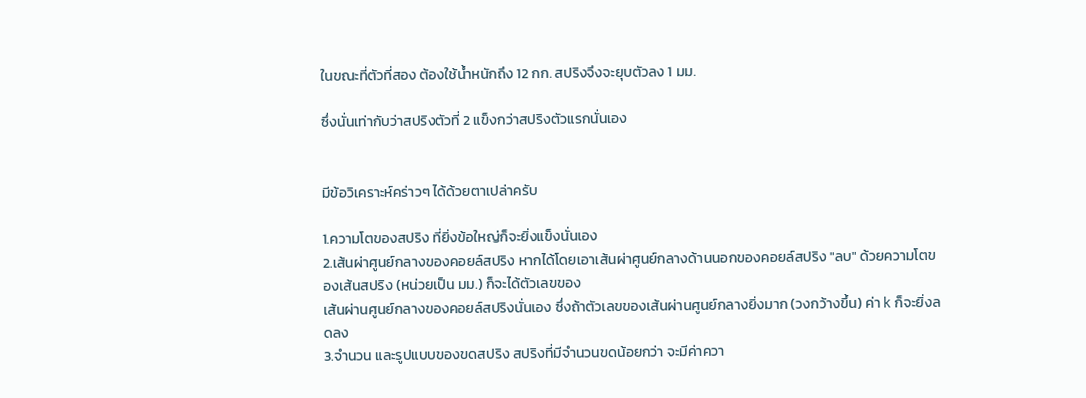ในขณะที่ตัวที่สอง ต้องใช้น้ำหนักถึง 12 กก. สปริงจึงจะยุบตัวลง 1 มม.

ซึ่งนั่นเท่ากับว่าสปริงตัวที่ 2 แข็งกว่าสปริงตัวแรกนั่นเอง


มีข้อวิเคราะห์คร่าวๆ ได้ด้วยตาเปล่าครับ

1.ความโตของสปริง ที่ยิ่งข้อใหญ่ก็จะยิ่งแข็งนั่นเอง
2.เส้นผ่าศูนย์กลางของคอยล์สปริง หากได้โดยเอาเส้นผ่าศูนย์กลางด้านนอกของคอยล์สปริง "ลบ" ด้วยความโตของเส้นสปริง (หน่วยเป็น มม.) ก็จะได้ตัวเลขของ
เส้นผ่านศูนย์กลางของคอยล์สปริงนั่นเอง ซึ่งถ้าตัวเลขของเส้นผ่านศูนย์กลางยิ่งมาก (วงกว้างขึ้น) ค่า k ก็จะยิ่งลดลง
3.จำนวน และรูปแบบของขดสปริง สปริงที่มีจำนวนขดน้อยกว่า จะมีค่าควา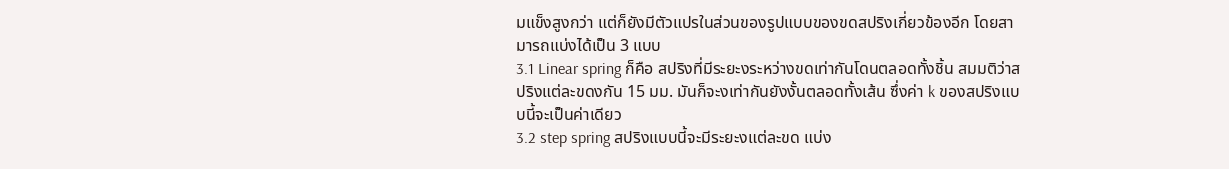มแข็งสูงกว่า แต่ก็ยังมีตัวแปรในส่วนของรูปแบบของขดสปริงเกี่ยวข้องอีก โดยสามารถแบ่งได้เป็น 3 แบบ
3.1 Linear spring ก็คือ สปริงที่มีระยะงระหว่างขดเท่ากันโดนตลอดทั้งชิ้น สมมติว่าสปริงแต่ละขดงกัน 15 มม. มันก็จะงเท่ากันยังงั้นตลอดทั้งเส้น ซึ่งค่า k ของสปริงแบบนี้จะเป็นค่าเดียว
3.2 step spring สปริงแบบนี้จะมีระยะงแต่ละขด แบ่ง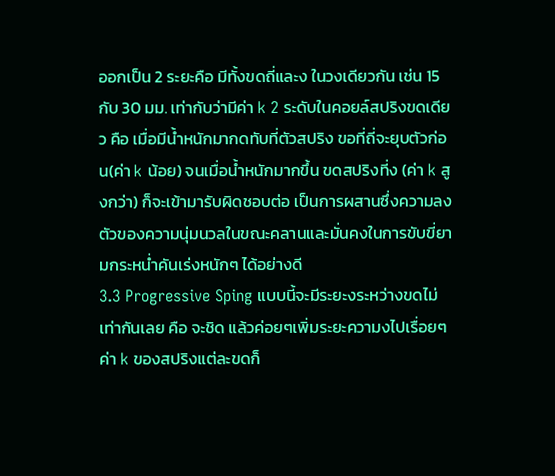ออกเป็น 2 ระยะคือ มีทั้งขดถี่และง ในวงเดียวกัน เช่น 15 กับ 30 มม. เท่ากับว่ามีค่า k 2 ระดับในคอยล์สปริงขดเดียว คือ เมื่อมีน้ำหนักมากดทับที่ตัวสปริง ขอที่ถี่จะยุบตัวก่อน(ค่า k น้อย) จนเมื่อน้ำหนักมากขึ้น ขดสปริงที่ง (ค่า k สูงกว่า) ก็จะเข้ามารับผิดชอบต่อ เป็นการผสานซึ่งความลงตัวของความนุ่มนวลในขณะคลานและมั่นคงในการขับขี่ยามกระหน่ำคันเร่งหนักๆ ได้อย่างดี
3.3 Progressive Sping แบบนี้จะมีระยะงระหว่างขดไม่เท่ากันเลย คือ จะชิด แล้วค่อยๆเพิ่มระยะความงไปเรื่อยๆ ค่า k ของสปริงแต่ละขดก็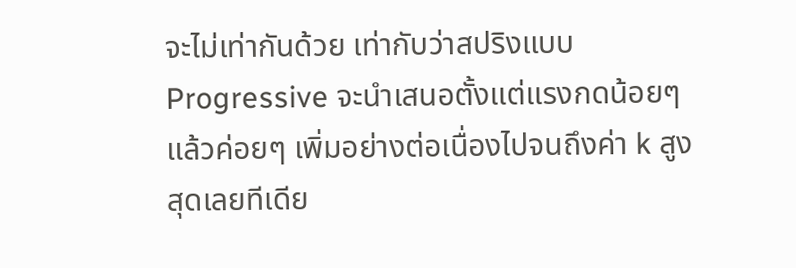จะไม่เท่ากันด้วย เท่ากับว่าสปริงแบบ Progressive จะนำเสนอตั้งแต่แรงกดน้อยๆ แล้วค่อยๆ เพิ่มอย่างต่อเนื่องไปจนถึงค่า k สูงสุดเลยทีเดีย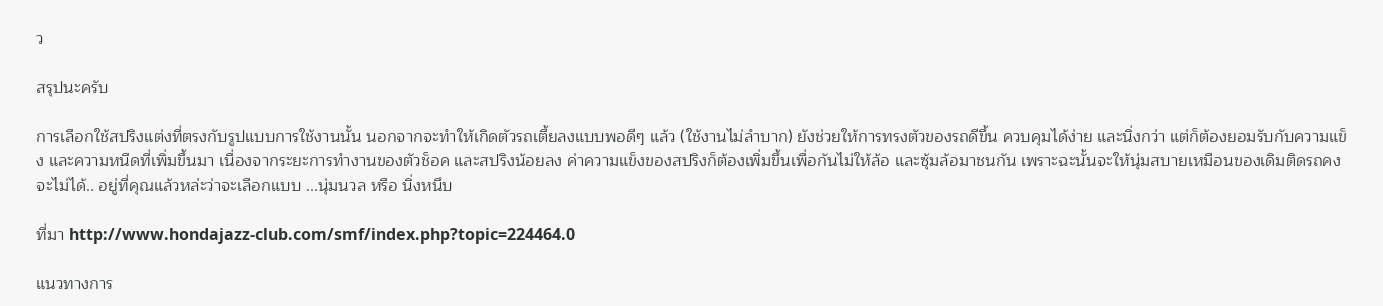ว

สรุปนะครับ

การเลือกใช้สปริงแต่งที่ตรงกับรูปแบบการใช้งานนั้น นอกจากจะทำให้เกิดตัวรถเตี้ยลงแบบพอดีๆ แล้ว (ใช้งานไม่ลำบาก) ยังช่วยให้การทรงตัวของรถดีขึ้น ควบคุมได้ง่าย และนิ่งกว่า แต่ก็ต้องยอมรับกับความแข็ง และความหนืดที่เพิ่มขึ้นมา เนื่องจากระยะการทำงานของตัวช็อค และสปริงน้อยลง ค่าความแข็งของสปริงก็ต้องเพิ่มขึ้นเพื่อกันไม่ให้ล้อ และซุ้มล้อมาชนกัน เพราะฉะนั้นจะให้นุ่มสบายเหมือนของเดิมติดรถคงจะไม่ได้.. อยู่ที่คุณแล้วหล่ะว่าจะเลือกแบบ ...นุ่มนวล หรือ นิ่งหนึบ

ที่มา http://www.hondajazz-club.com/smf/index.php?topic=224464.0

แนวทางการ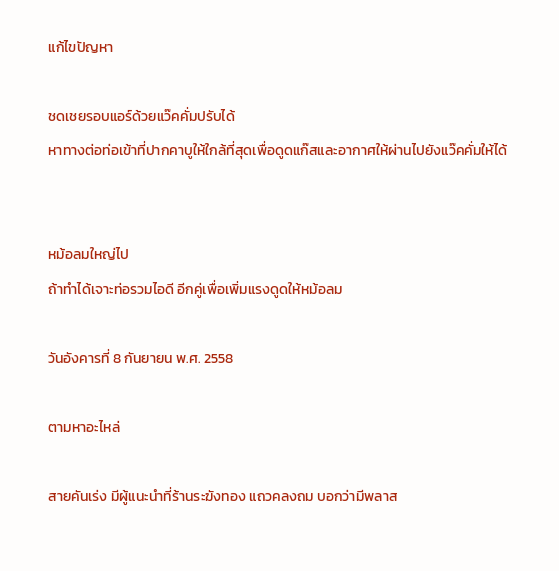แก้ไขปัญหา

ชดเชยรอบแอร์ด้วยแว๊คคั่มปรับได้
หาทางต่อท่อเข้าที่ปากคาบูให้ใกล้ที่สุดเพื่อดูดแก๊สและอากาศให้ผ่านไปยังแว๊คคั่มให้ได้


หม้อลมใหญ่ไป
ถ้าทำได้เจาะท่อรวมไอดี อีกคู่เพื่อเพิ่มแรงดูดให้หม้อลม

วันอังคารที่ 8 กันยายน พ.ศ. 2558

ตามหาอะไหล่

สายคันเร่ง มีผู้แนะนำที่ร้านระฆังทอง แถวคลงถม บอกว่ามีพลาส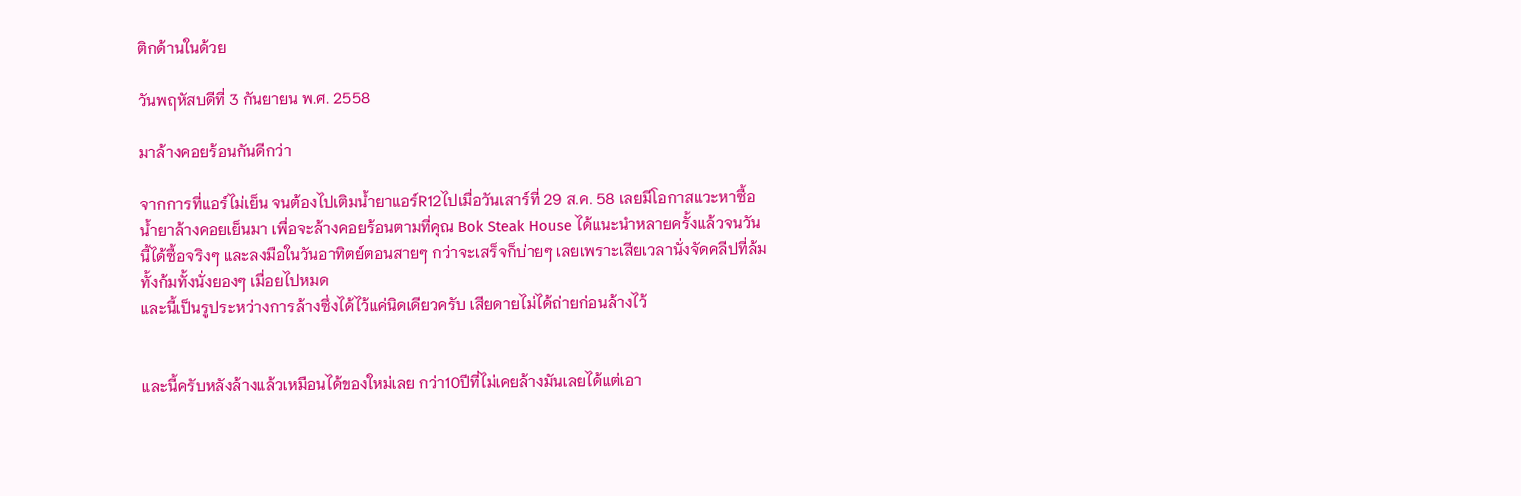ติกด้านในด้วย

วันพฤหัสบดีที่ 3 กันยายน พ.ศ. 2558

มาล้างคอยร้อนกันดีกว่า

จากการที่แอร์ไม่เย็น จนต้องไปเติมน้ำยาแอร์R12ไปเมื่อวันเสาร์ที่ 29 ส.ค. 58 เลยมีโอกาสแวะหาซื้อน้ำยาล้างคอยเย็นมา เพื่อจะล้างคอยร้อนตามที่คุณ Bok Steak House ได้แนะนำหลายครั้งแล้วจนวันนี้ได้ซื้อจริงๆ และลงมือในวันอาทิตย์ตอนสายๆ กว่าจะเสร็จก็บ่ายๆ เลยเพราะเสียเวลานั่งจัดคลีปที่ล้ม ทั้งก้มทั้งนั่งยองๆ เมื่อยไปหมด
และนี้เป็นรูประหว่างการล้างซึ่งได้ไว้แค่นิดเดียวครับ เสียดายไม่ได้ถ่ายก่อนล้างไว้


และนี้ครับหลังล้างแล้วเหมือนได้ของใหม่เลย กว่า10ปีที่ไม่เคยล้างมันเลยได้แต่เอา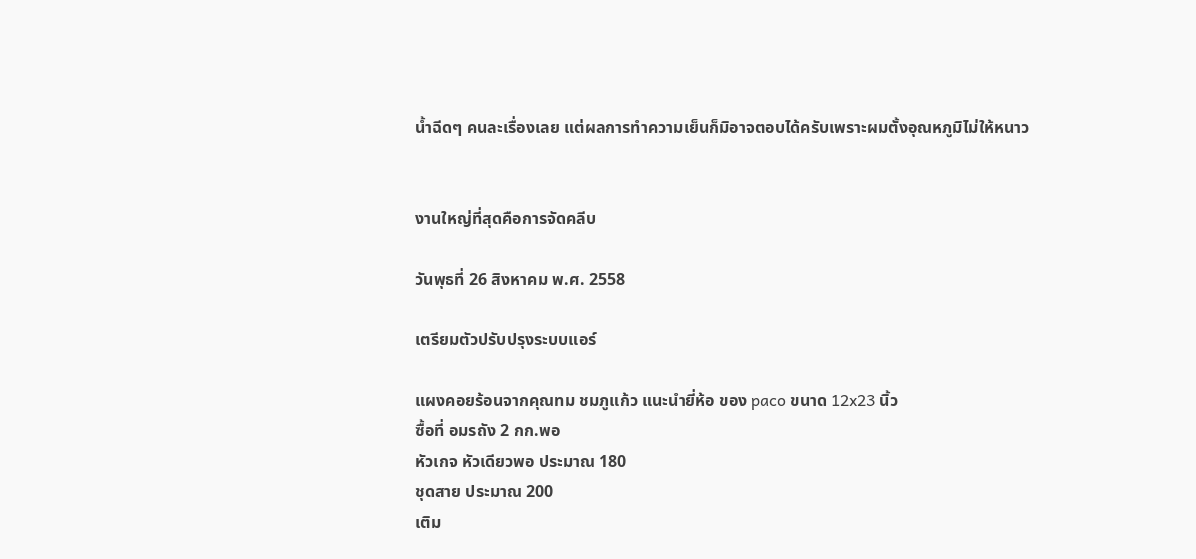น้ำฉีดๆ คนละเรื่องเลย แต่ผลการทำความเย็นก็มิอาจตอบได้ครับเพราะผมตั้งอุณหภูมิไม่ให้หนาว


งานใหญ่ที่สุดคือการจัดคลีบ

วันพุธที่ 26 สิงหาคม พ.ศ. 2558

เตรียมตัวปรับปรุงระบบแอร์

แผงคอยร้อนจากคุณทม ชมภูแก้ว แนะนำยี่ห้อ ของ paco ขนาด 12x23 นิ้ว
ซื้อที่ อมรถัง 2 กก.พอ
หัวเกจ หัวเดียวพอ ประมาณ 180
ชุดสาย ประมาณ 200
เติม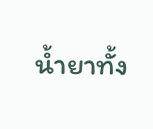น้ำยาทั้ง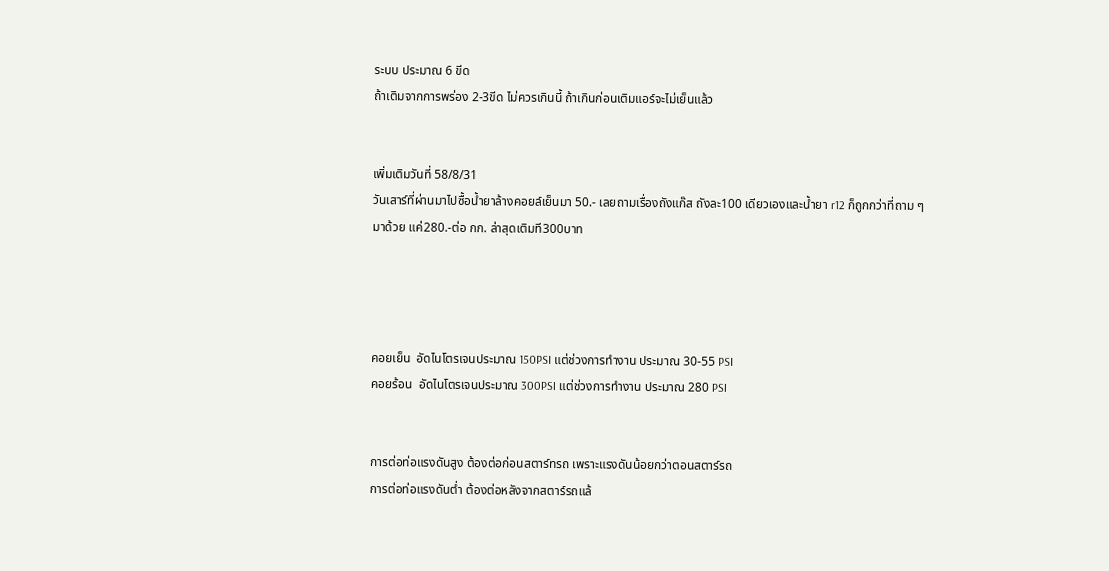ระบบ ประมาณ 6 ขีด
ถ้าเติมจากการพร่อง 2-3ขีด ไม่ควรเกินนี้ ถ้าเกินก่อนเติมแอร์จะไม่เย็นแล้ว


เพิ่มเติมวันที่ 58/8/31
วันเสาร์ที่ผ่านมาไปซื้อน้ำยาล้างคอยล์เย็นมา 50.- เลยถามเรื่องถังแก๊ส ถังละ100 เดียวเองและน้ำยา r12 ก็ถูกกว่าที่ถาม ๆ มาด้วย แค่280.-ต่อ กก. ล่าสุดเติมที300บาท




คอยเย็น  อัดไนโตรเจนประมาณ 150PSI แต่ช่วงการทำงาน ประมาณ 30-55 PSI
คอยร้อน  อัดไนโตรเจนประมาณ 300PSI แต่ช่วงการทำงาน ประมาณ 280 PSI


การต่อท่อแรงดันสูง ต้องต่อก่อนสตาร์ทรถ เพราะแรงดันน้อยกว่าตอนสตาร์รถ
การต่อท่อแรงดันต่ำ ต้องต่อหลังจากสตาร์รถแล้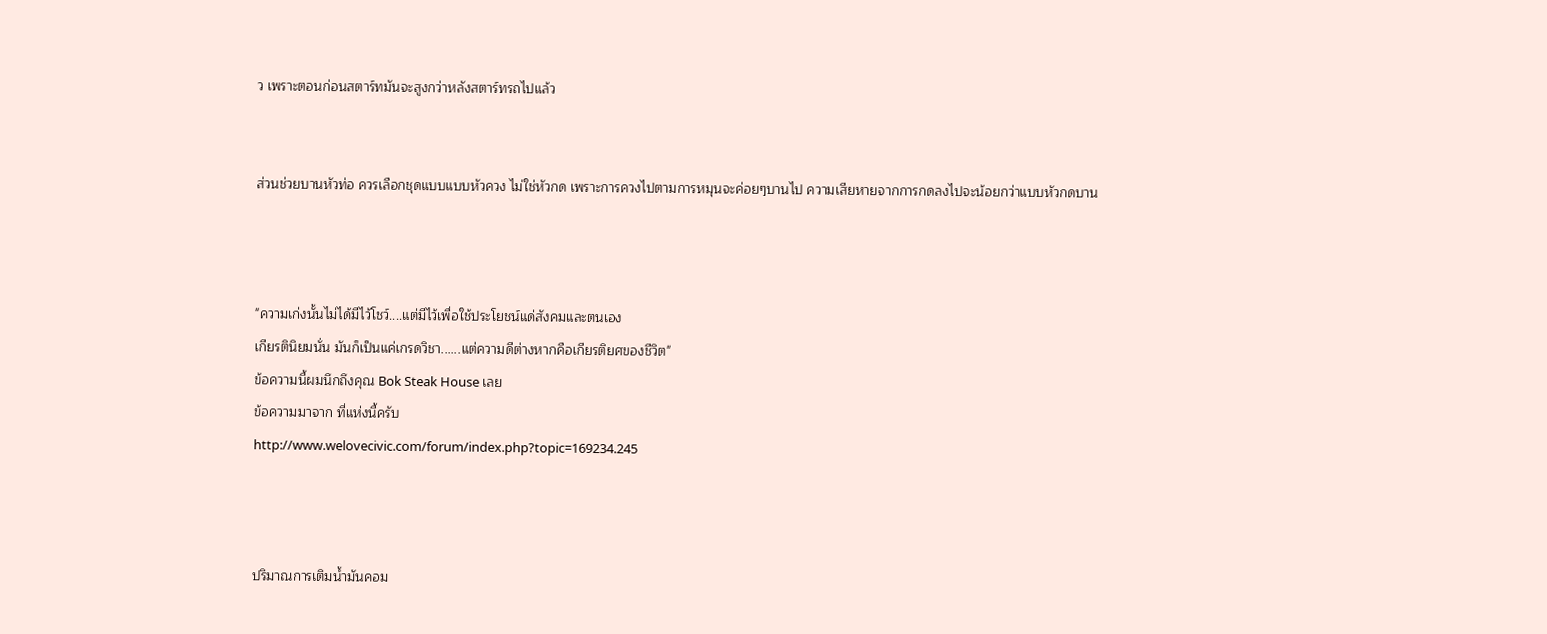ว เพราะตอนก่อนสตาร์ทมันจะสูงกว่าหลังสตาร์ทรถไปแล้ว


ส่วนช่วยบานหัวท่อ ควรเลือกชุดแบบแบบหัวควง ไม่ใช่หัวกด เพราะการควงไปตามการหมุนจะค่อยๆบานไป ความเสียหายจากการกดลงไปจะน้อยกว่าแบบหัวกดบาน



"ความเก่งนั้นไม่ได้มีไว้โชว์....แต่มีไว้เพื่อใช้ประโยชน์แด่สังคมและตนเอง
เกียรตินิยมนั่น มันก็เป็นแค่เกรดวิชา......แต่ความดีต่างหากคือเกียรติยศของชีวิต"
ข้อความนี้ผมนึกถึงคุณ Bok Steak House เลย
ข้อความมาจาก ที่แห่งนี้ครับ
http://www.welovecivic.com/forum/index.php?topic=169234.245



ปริมาณการเติมน้ำมันคอม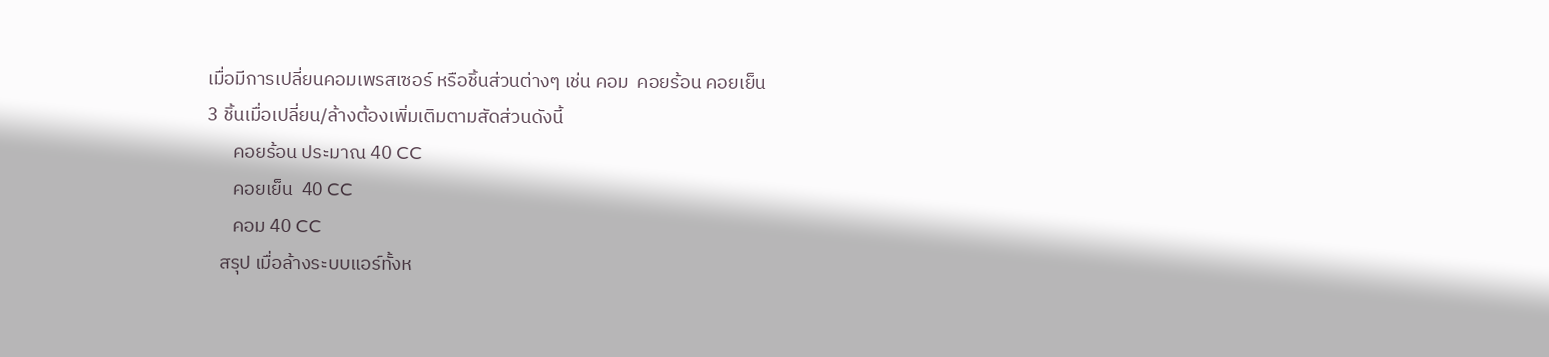เมื่อมีการเปลี่ยนคอมเพรสเซอร์ หรือชิ้นส่วนต่างๆ เช่น คอม  คอยร้อน คอยเย็น
3 ชิ้นเมื่อเปลี่ยน/ล้างต้องเพิ่มเติมตามสัดส่วนดังนี้
      คอยร้อน ประมาณ 40 CC
      คอยเย็น  40 CC
      คอม 40 CC
   สรุป เมื่อล้างระบบแอร์ทั้งห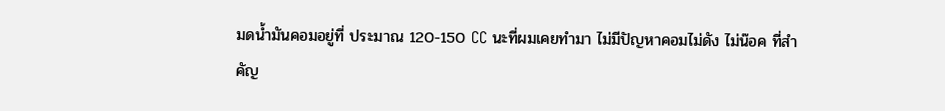มดน้ำมันคอมอยู่ที่ ประมาณ 120-150 CC นะที่ผมเคยทำมา ไม่มีปัญหาคอมไม่ดัง ไม่น๊อค ที่สำคัญ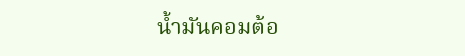น้ำมันคอมต้อ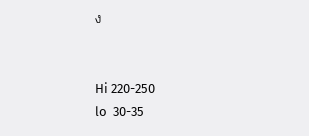ง


Hi 220-250
lo  30-35